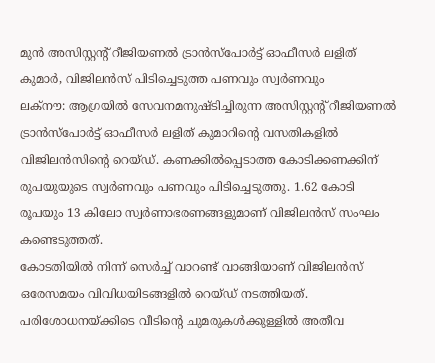മുൻ അസിസ്റ്റന്റ് റീജിയണൽ ട്രാൻസ്പോർട്ട് ഓഫീസർ ലളിത് കുമാർ, വിജിലൻസ് പിടിച്ചെടുത്ത പണവും സ്വർണവും
ലക്നൗ: ആഗ്രയിൽ സേവനമനുഷ്ടിച്ചിരുന്ന അസിസ്റ്റന്റ് റീജിയണൽ ട്രാൻസ്പോർട്ട് ഓഫീസർ ലളിത് കുമാറിന്റെ വസതികളിൽ വിജിലൻസിന്റെ റെയ്ഡ്. കണക്കിൽപ്പെടാത്ത കോടിക്കണക്കിന് രുപയുയുടെ സ്വർണവും പണവും പിടിച്ചെടുത്തു. 1.62 കോടി രൂപയും 13 കിലോ സ്വർണാഭരണങ്ങളുമാണ് വിജിലൻസ് സംഘം കണ്ടെടുത്തത്.
കോടതിയിൽ നിന്ന് സെർച്ച് വാറണ്ട് വാങ്ങിയാണ് വിജിലൻസ് ഒരേസമയം വിവിധയിടങ്ങളിൽ റെയ്ഡ് നടത്തിയത്. പരിശോധനയ്ക്കിടെ വീടിന്റെ ചുമരുകൾക്കുള്ളിൽ അതീവ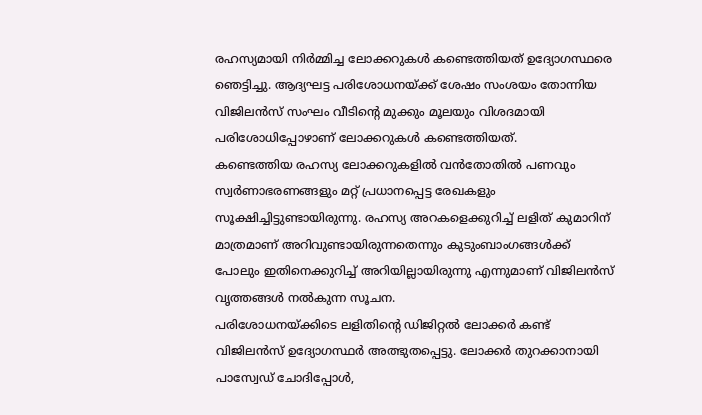രഹസ്യമായി നിർമ്മിച്ച ലോക്കറുകൾ കണ്ടെത്തിയത് ഉദ്യോഗസ്ഥരെ ഞെട്ടിച്ചു. ആദ്യഘട്ട പരിശോധനയ്ക്ക് ശേഷം സംശയം തോന്നിയ വിജിലൻസ് സംഘം വീടിന്റെ മുക്കും മൂലയും വിശദമായി പരിശോധിപ്പോഴാണ് ലോക്കറുകൾ കണ്ടെത്തിയത്.
കണ്ടെത്തിയ രഹസ്യ ലോക്കറുകളിൽ വൻതോതിൽ പണവും സ്വർണാഭരണങ്ങളും മറ്റ് പ്രധാനപ്പെട്ട രേഖകളും സൂക്ഷിച്ചിട്ടുണ്ടായിരുന്നു. രഹസ്യ അറകളെക്കുറിച്ച് ലളിത് കുമാറിന് മാത്രമാണ് അറിവുണ്ടായിരുന്നതെന്നും കുടുംബാംഗങ്ങൾക്ക് പോലും ഇതിനെക്കുറിച്ച് അറിയില്ലായിരുന്നു എന്നുമാണ് വിജിലൻസ് വൃത്തങ്ങൾ നൽകുന്ന സൂചന.
പരിശോധനയ്ക്കിടെ ലളിതിന്റെ ഡിജിറ്റൽ ലോക്കർ കണ്ട് വിജിലൻസ് ഉദ്യോഗസ്ഥർ അത്ഭുതപ്പെട്ടു. ലോക്കർ തുറക്കാനായി പാസ്വേഡ് ചോദിപ്പോൾ,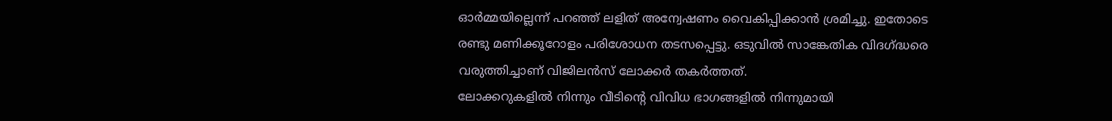ഓർമ്മയില്ലെന്ന് പറഞ്ഞ് ലളിത് അന്വേഷണം വൈകിപ്പിക്കാൻ ശ്രമിച്ചു. ഇതോടെ രണ്ടു മണിക്കൂറോളം പരിശോധന തടസപ്പെട്ടു. ഒടുവിൽ സാങ്കേതിക വിദഗ്ദ്ധരെ വരുത്തിച്ചാണ് വിജിലൻസ് ലോക്കർ തകർത്തത്.
ലോക്കറുകളിൽ നിന്നും വീടിന്റെ വിവിധ ഭാഗങ്ങളിൽ നിന്നുമായി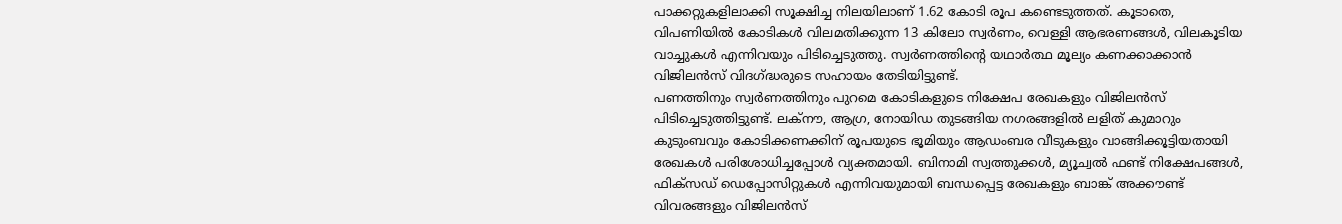പാക്കറ്റുകളിലാക്കി സൂക്ഷിച്ച നിലയിലാണ് 1.62 കോടി രൂപ കണ്ടെടുത്തത്. കൂടാതെ, വിപണിയിൽ കോടികൾ വിലമതിക്കുന്ന 13 കിലോ സ്വർണം, വെള്ളി ആഭരണങ്ങൾ, വിലകൂടിയ വാച്ചുകൾ എന്നിവയും പിടിച്ചെടുത്തു. സ്വർണത്തിന്റെ യഥാർത്ഥ മൂല്യം കണക്കാക്കാൻ വിജിലൻസ് വിദഗ്ദ്ധരുടെ സഹായം തേടിയിട്ടുണ്ട്.
പണത്തിനും സ്വർണത്തിനും പുറമെ കോടികളുടെ നിക്ഷേപ രേഖകളും വിജിലൻസ് പിടിച്ചെടുത്തിട്ടുണ്ട്. ലക്നൗ, ആഗ്ര, നോയിഡ തുടങ്ങിയ നഗരങ്ങളിൽ ലളിത് കുമാറും കുടുംബവും കോടിക്കണക്കിന് രൂപയുടെ ഭൂമിയും ആഡംബര വീടുകളും വാങ്ങിക്കൂട്ടിയതായി രേഖകൾ പരിശോധിച്ചപ്പോൾ വ്യക്തമായി. ബിനാമി സ്വത്തുക്കൾ, മ്യൂച്വൽ ഫണ്ട് നിക്ഷേപങ്ങൾ, ഫിക്സഡ് ഡെപ്പോസിറ്റുകൾ എന്നിവയുമായി ബന്ധപ്പെട്ട രേഖകളും ബാങ്ക് അക്കൗണ്ട് വിവരങ്ങളും വിജിലൻസ്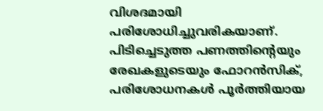വിശദമായി പരിശോധിച്ചുവരികയാണ്.
പിടിച്ചെടുത്ത പണത്തിന്റെയും രേഖകളുടെയും ഫോറൻസിക്, പരിശോധനകൾ പൂർത്തിയായ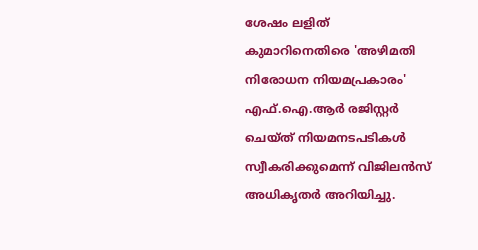ശേഷം ലളിത് കുമാറിനെതിരെ 'അഴിമതി നിരോധന നിയമപ്രകാരം' എഫ്.ഐ.ആർ രജിസ്റ്റർ ചെയ്ത് നിയമനടപടികൾ സ്വീകരിക്കുമെന്ന് വിജിലൻസ് അധികൃതർ അറിയിച്ചു.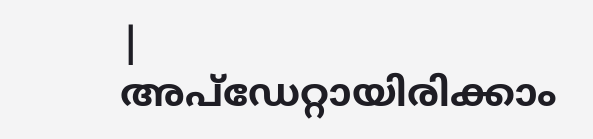|
അപ്ഡേറ്റായിരിക്കാം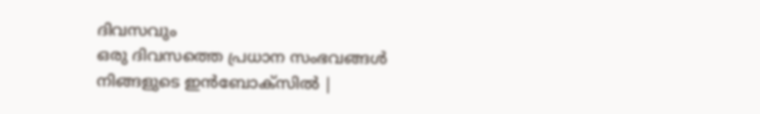ദിവസവും
ഒരു ദിവസത്തെ പ്രധാന സംഭവങ്ങൾ നിങ്ങളുടെ ഇൻബോക്സിൽ |